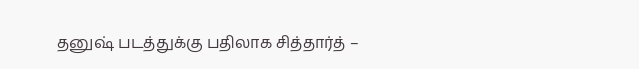தனுஷ் படத்துக்கு பதிலாக சித்தார்த் –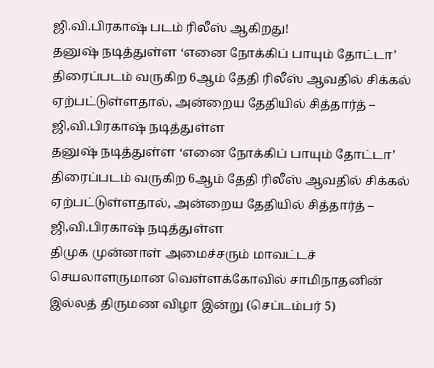ஜி.வி.பிரகாஷ் படம் ரிலீஸ் ஆகிறது!
தனுஷ் நடித்துள்ள ‘எனை நோக்கிப் பாயும் தோட்டா’ திரைப்படம் வருகிற 6ஆம் தேதி ரிலீஸ் ஆவதில் சிக்கல் ஏற்பட்டுள்ளதால், அன்றைய தேதியில் சித்தார்த் – ஜி,வி.பிரகாஷ் நடித்துள்ள
தனுஷ் நடித்துள்ள ‘எனை நோக்கிப் பாயும் தோட்டா’ திரைப்படம் வருகிற 6ஆம் தேதி ரிலீஸ் ஆவதில் சிக்கல் ஏற்பட்டுள்ளதால், அன்றைய தேதியில் சித்தார்த் – ஜி,வி.பிரகாஷ் நடித்துள்ள
திமுக முன்னாள் அமைச்சரும் மாவட்டச் செயலாளருமான வெள்ளக்கோவில் சாமிநாதனின் இல்லத் திருமண விழா இன்று (செப்டம்பர் 5)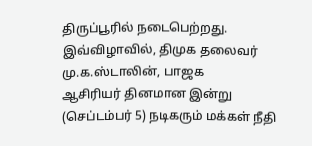திருப்பூரில் நடைபெற்றது. இவ்விழாவில், திமுக தலைவர் மு.க.ஸ்டாலின், பாஜக
ஆசிரியர் தினமான இன்று (செப்டம்பர் 5) நடிகரும் மக்கள் நீதி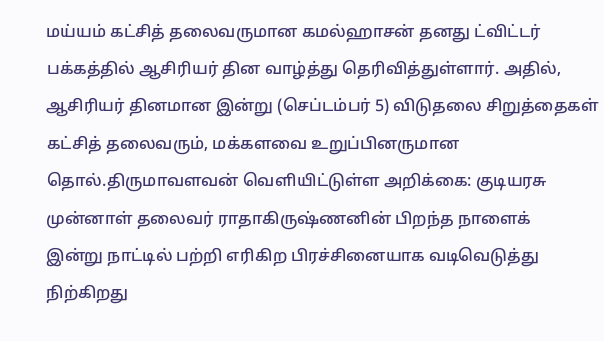மய்யம் கட்சித் தலைவருமான கமல்ஹாசன் தனது ட்விட்டர் பக்கத்தில் ஆசிரியர் தின வாழ்த்து தெரிவித்துள்ளார். அதில்,
ஆசிரியர் தினமான இன்று (செப்டம்பர் 5) விடுதலை சிறுத்தைகள் கட்சித் தலைவரும், மக்களவை உறுப்பினருமான தொல்.திருமாவளவன் வெளியிட்டுள்ள அறிக்கை: குடியரசு முன்னாள் தலைவர் ராதாகிருஷ்ணனின் பிறந்த நாளைக்
இன்று நாட்டில் பற்றி எரிகிற பிரச்சினையாக வடிவெடுத்து நிற்கிறது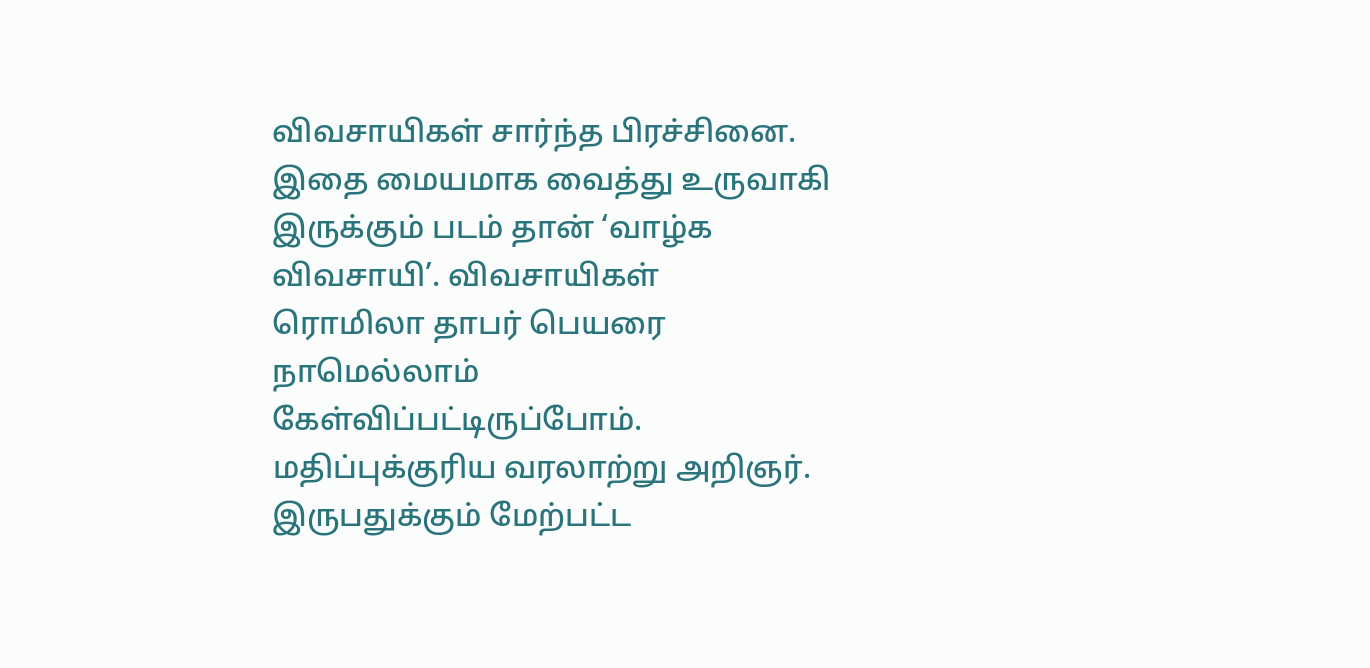விவசாயிகள் சார்ந்த பிரச்சினை. இதை மையமாக வைத்து உருவாகி இருக்கும் படம் தான் ‘வாழ்க விவசாயி’. விவசாயிகள்
ரொமிலா தாபர் பெயரை நாமெல்லாம் கேள்விப்பட்டிருப்போம். மதிப்புக்குரிய வரலாற்று அறிஞர். இருபதுக்கும் மேற்பட்ட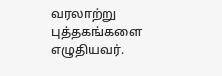வரலாற்று புத்தகங்களை எழுதியவர்.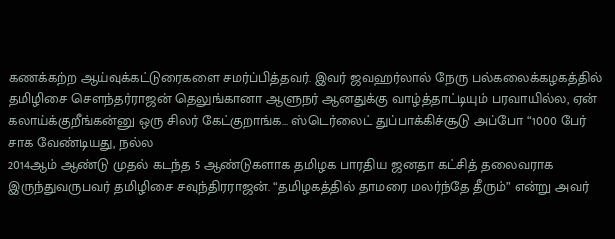கணக்கற்ற ஆய்வுக்கட்டுரைகளை சமர்ப்பித்தவர். இவர் ஜவஹர்லால் நேரு பல்கலைக்கழகத்தில்
தமிழிசை சௌந்தர்ராஜன் தெலுங்கானா ஆளுநர் ஆனதுக்கு வாழ்த்தாட்டியும் பரவாயில்ல, ஏன் கலாய்க்குறீங்கன்னு ஒரு சிலர் கேட்குறாங்க… ஸ்டெர்லைட் துப்பாக்கிச்சூடு அப்போ “1000 பேர் சாக வேண்டியது, நல்ல
2014ஆம் ஆண்டு முதல் கடந்த 5 ஆண்டுகளாக தமிழக பாரதிய ஜனதா கட்சித் தலைவராக இருந்துவருபவர் தமிழிசை சவுந்திரராஜன். “தமிழகத்தில் தாமரை மலர்ந்தே தீரும்” என்று அவர்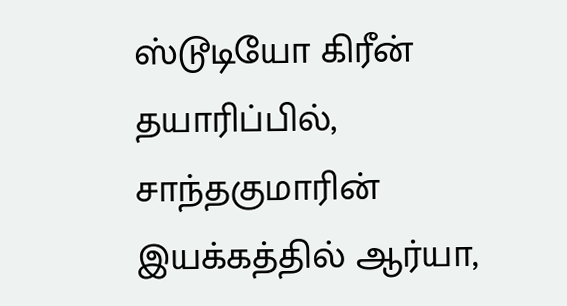ஸ்டூடியோ கிரீன் தயாரிப்பில், சாந்தகுமாரின் இயக்கத்தில் ஆர்யா,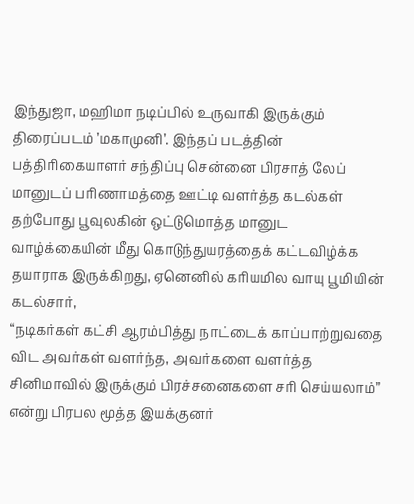இந்துஜா, மஹிமா நடிப்பில் உருவாகி இருக்கும் திரைப்படம் ’மகாமுனி’. இந்தப் படத்தின் பத்திரிகையாளர் சந்திப்பு சென்னை பிரசாத் லேப்
மானுடப் பரிணாமத்தை ஊட்டி வளர்த்த கடல்கள் தற்போது பூவுலகின் ஒட்டுமொத்த மானுட வாழ்க்கையின் மீது கொடுந்துயரத்தைக் கட்டவிழ்க்க தயாராக இருக்கிறது, ஏனெனில் கரியமில வாயு பூமியின் கடல்சார்,
“நடிகர்கள் கட்சி ஆரம்பித்து நாட்டைக் காப்பாற்றுவதை விட அவர்கள் வளர்ந்த, அவர்களை வளர்த்த சினிமாவில் இருக்கும் பிரச்சனைகளை சரி செய்யலாம்” என்று பிரபல மூத்த இயக்குனர்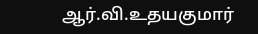ஆர்.வி.உதயகுமார்